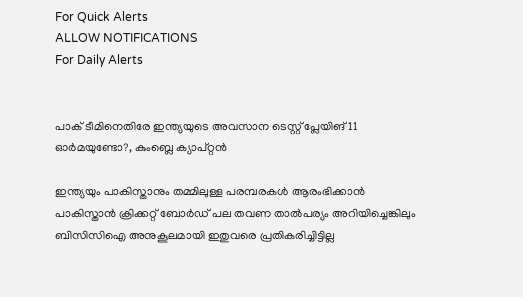For Quick Alerts
ALLOW NOTIFICATIONS
For Daily Alerts


പാക് ടീമിനെതിരേ ഇന്ത്യയുടെ അവസാന ടെസ്റ്റ് പ്ലേയിങ് 11 ഓര്‍മയുണ്ടോ?, കുംബ്ലെ ക്യാപ്റ്റന്‍

ഇന്ത്യയും പാകിസ്താനും തമ്മിലുള്ള പരമ്പരകള്‍ ആരംഭിക്കാന്‍ പാകിസ്താന്‍ ക്രിക്കറ്റ് ബോര്‍ഡ് പല തവണ താല്‍പര്യം അറിയിച്ചെങ്കിലും ബിസിസിഐ അനുകൂലമായി ഇതുവരെ പ്രതികരിച്ചിട്ടില്ല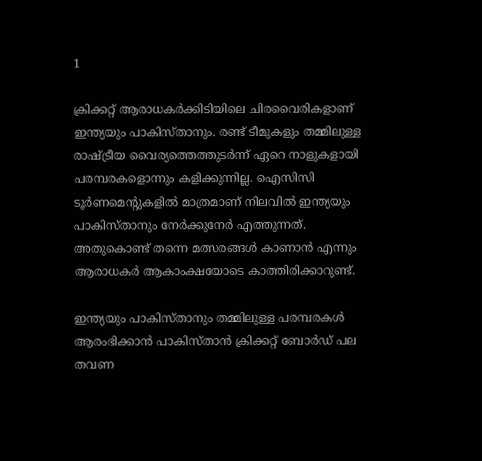1

ക്രിക്കറ്റ് ആരാധകര്‍ക്കിടിയിലെ ചിരവൈരികളാണ് ഇന്ത്യയും പാകിസ്താനും. രണ്ട് ടീമുകളും തമ്മിലുള്ള രാഷ്ട്രീയ വൈര്യത്തെത്തുടര്‍ന്ന് ഏറെ നാളുകളായി പരമ്പരകളൊന്നും കളിക്കുന്നില്ല. ഐസിസി ടൂര്‍ണമെന്റുകളില്‍ മാത്രമാണ് നിലവില്‍ ഇന്ത്യയും പാകിസ്താനും നേര്‍ക്കുനേര്‍ എത്തുന്നത്. അതുകൊണ്ട് തന്നെ മത്സരങ്ങള്‍ കാണാന്‍ എന്നും ആരാധകര്‍ ആകാംക്ഷയോടെ കാത്തിരിക്കാറുണ്ട്.

ഇന്ത്യയും പാകിസ്താനും തമ്മിലുള്ള പരമ്പരകള്‍ ആരംഭിക്കാന്‍ പാകിസ്താന്‍ ക്രിക്കറ്റ് ബോര്‍ഡ് പല തവണ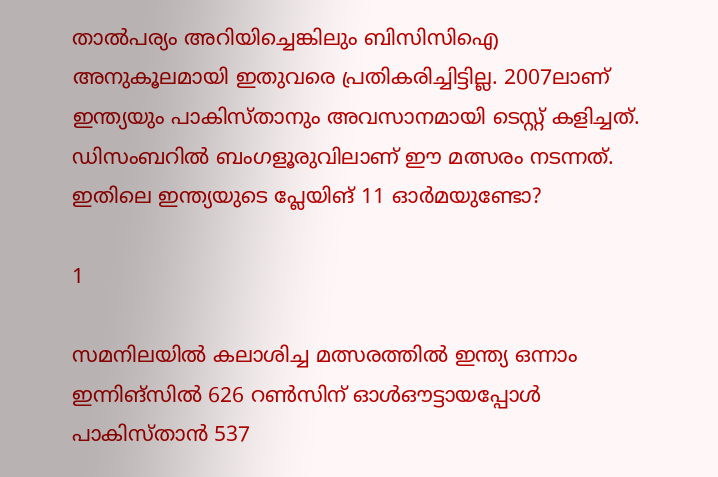താല്‍പര്യം അറിയിച്ചെങ്കിലും ബിസിസിഐ അനുകൂലമായി ഇതുവരെ പ്രതികരിച്ചിട്ടില്ല. 2007ലാണ് ഇന്ത്യയും പാകിസ്താനും അവസാനമായി ടെസ്റ്റ് കളിച്ചത്. ഡിസംബറില്‍ ബംഗളൂരുവിലാണ് ഈ മത്സരം നടന്നത്. ഇതിലെ ഇന്ത്യയുടെ പ്ലേയിങ് 11 ഓര്‍മയുണ്ടോ?

1

സമനിലയില്‍ കലാശിച്ച മത്സരത്തില്‍ ഇന്ത്യ ഒന്നാം ഇന്നിങ്‌സില്‍ 626 റണ്‍സിന് ഓള്‍ഔട്ടായപ്പോള്‍ പാകിസ്താന്‍ 537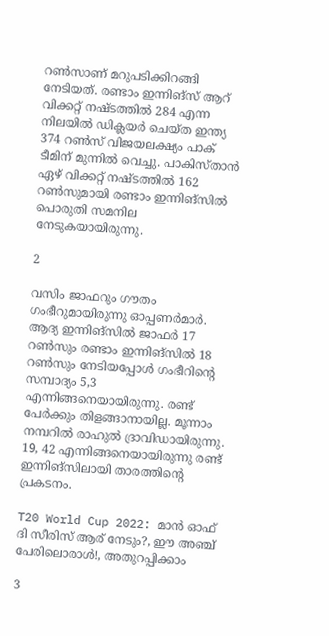റണ്‍സാണ് മറുപടിക്കിറങ്ങി നേടിയത്. രണ്ടാം ഇന്നിങ്‌സ് ആറ് വിക്കറ്റ് നഷ്ടത്തില്‍ 284 എന്ന നിലയില്‍ ഡിക്ലയര്‍ ചെയ്ത ഇന്ത്യ 374 റണ്‍സ് വിജയലക്ഷ്യം പാക് ടീമിന് മുന്നില്‍ വെച്ചു. പാകിസ്താന്‍ ഏഴ് വിക്കറ്റ് നഷ്ടത്തില്‍ 162 റണ്‍സുമായി രണ്ടാം ഇന്നിങ്‌സില്‍ പൊരുതി സമനില നേടുകയായിരുന്നു.

2

വസിം ജാഫറും ഗൗതം ഗംഭീറുമായിരുന്നു ഓപ്പണര്‍മാര്‍. ആദ്യ ഇന്നിങ്‌സില്‍ ജാഫര്‍ 17 റണ്‍സും രണ്ടാം ഇന്നിങ്‌സില്‍ 18 റണ്‍സും നേടിയപ്പോള്‍ ഗംഭീറിന്റെ സമ്പാദ്യം 5,3 എന്നിങ്ങനെയായിരുന്നു. രണ്ട് പേര്‍ക്കും തിളങ്ങാനായില്ല. മൂന്നാം നമ്പറില്‍ രാഹുല്‍ ദ്രാവിഡായിരുന്നു. 19, 42 എന്നിങ്ങനെയായിരുന്നു രണ്ട് ഇന്നിങ്‌സിലായി താരത്തിന്റെ പ്രകടനം.

T20 World Cup 2022: മാന്‍ ഓഫ് ദി സീരിസ് ആര് നേടും?, ഈ അഞ്ച് പേരിലൊരാള്‍!, അതുറപ്പിക്കാം

3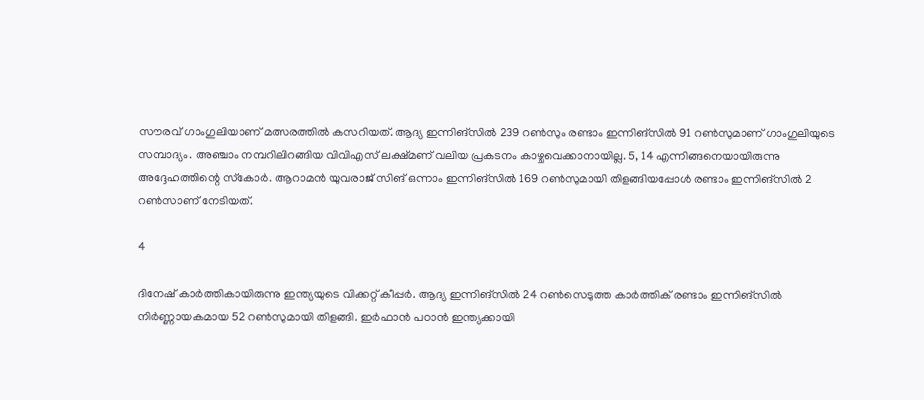സൗരവ് ഗാംഗുലിയാണ് മത്സരത്തില്‍ കസറിയത്. ആദ്യ ഇന്നിങ്‌സില്‍ 239 റണ്‍സും രണ്ടാം ഇന്നിങ്‌സില്‍ 91 റണ്‍സുമാണ് ഗാംഗുലിയുടെ സമ്പാദ്യം. അഞ്ചാം നമ്പറിലിറങ്ങിയ വിവിഎസ് ലക്ഷ്മണ് വലിയ പ്രകടനം കാഴ്ചവെക്കാനായില്ല. 5, 14 എന്നിങ്ങനെയായിരുന്നു അദ്ദേഹത്തിന്റെ സ്‌കോര്‍. ആറാമന്‍ യുവരാജ് സിങ് ഒന്നാം ഇന്നിങ്‌സില്‍ 169 റണ്‍സുമായി തിളങ്ങിയപ്പോള്‍ രണ്ടാം ഇന്നിങ്‌സില്‍ 2 റണ്‍സാണ് നേടിയത്.

4

ദിനേഷ് കാര്‍ത്തികായിരുന്നു ഇന്ത്യയുടെ വിക്കറ്റ് കീപ്പര്‍. ആദ്യ ഇന്നിങ്‌സില്‍ 24 റണ്‍സെടുത്ത കാര്‍ത്തിക് രണ്ടാം ഇന്നിങ്‌സില്‍ നിര്‍ണ്ണായകമായ 52 റണ്‍സുമായി തിളങ്ങി. ഇര്‍ഫാന്‍ പഠാന്‍ ഇന്ത്യക്കായി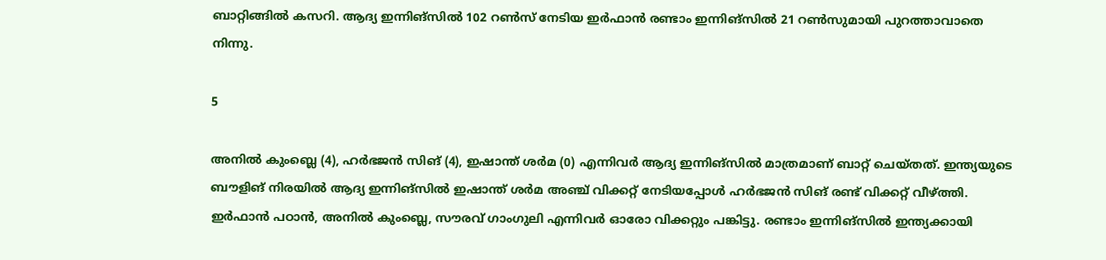ബാറ്റിങ്ങില്‍ കസറി. ആദ്യ ഇന്നിങ്‌സില്‍ 102 റണ്‍സ് നേടിയ ഇര്‍ഫാന്‍ രണ്ടാം ഇന്നിങ്‌സില്‍ 21 റണ്‍സുമായി പുറത്താവാതെ നിന്നു.

5

അനില്‍ കുംബ്ലെ (4), ഹര്‍ഭജന്‍ സിങ് (4), ഇഷാന്ത് ശര്‍മ (0) എന്നിവര്‍ ആദ്യ ഇന്നിങ്‌സില്‍ മാത്രമാണ് ബാറ്റ് ചെയ്തത്. ഇന്ത്യയുടെ ബൗളിങ് നിരയില്‍ ആദ്യ ഇന്നിങ്‌സില്‍ ഇഷാന്ത് ശര്‍മ അഞ്ച് വിക്കറ്റ് നേടിയപ്പോള്‍ ഹര്‍ഭജന്‍ സിങ് രണ്ട് വിക്കറ്റ് വീഴ്ത്തി. ഇര്‍ഫാന്‍ പഠാന്‍, അനില്‍ കുംബ്ലെ, സൗരവ് ഗാംഗുലി എന്നിവര്‍ ഓരോ വിക്കറ്റും പങ്കിട്ടു. രണ്ടാം ഇന്നിങ്‌സില്‍ ഇന്ത്യക്കായി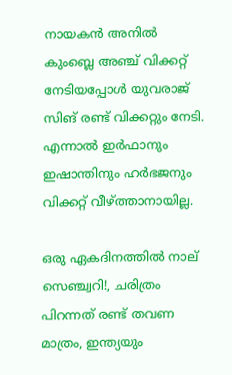നായകന്‍ അനില്‍ കുംബ്ലെ അഞ്ച് വിക്കറ്റ് നേടിയപ്പോള്‍ യുവരാജ് സിങ് രണ്ട് വിക്കറ്റും നേടി. എന്നാല്‍ ഇര്‍ഫാനും ഇഷാന്തിനും ഹര്‍ഭജനും വിക്കറ്റ് വീഴ്ത്താനായില്ല.

ഒരു ഏകദിനത്തില്‍ നാല് സെഞ്ച്വറി!, ചരിത്രം പിറന്നത് രണ്ട് തവണ മാത്രം, ഇന്ത്യയും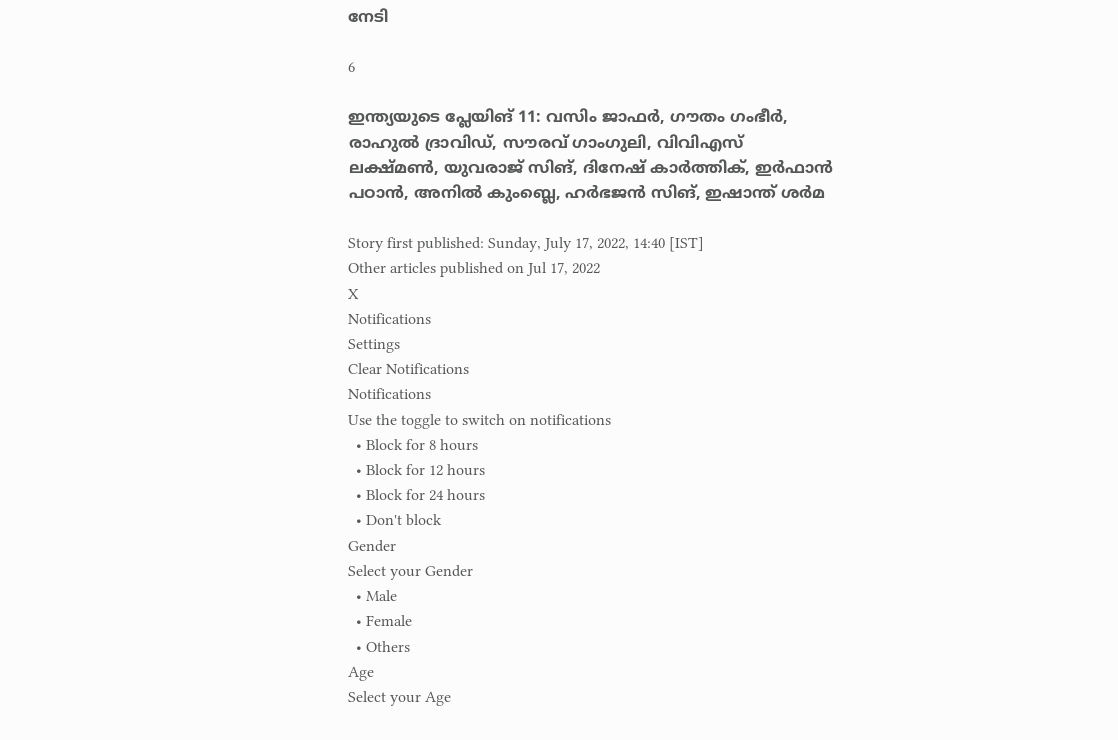നേടി

6

ഇന്ത്യയുടെ പ്ലേയിങ് 11: വസിം ജാഫര്‍, ഗൗതം ഗംഭീര്‍, രാഹുല്‍ ദ്രാവിഡ്, സൗരവ് ഗാംഗുലി, വിവിഎസ് ലക്ഷ്മണ്‍, യുവരാജ് സിങ്, ദിനേഷ് കാര്‍ത്തിക്, ഇര്‍ഫാന്‍ പഠാന്‍, അനില്‍ കുംബ്ലെ, ഹര്‍ഭജന്‍ സിങ്, ഇഷാന്ത് ശര്‍മ

Story first published: Sunday, July 17, 2022, 14:40 [IST]
Other articles published on Jul 17, 2022
X
Notifications
Settings
Clear Notifications
Notifications
Use the toggle to switch on notifications
  • Block for 8 hours
  • Block for 12 hours
  • Block for 24 hours
  • Don't block
Gender
Select your Gender
  • Male
  • Female
  • Others
Age
Select your Age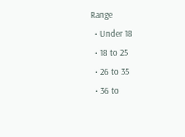Range
  • Under 18
  • 18 to 25
  • 26 to 35
  • 36 to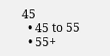45
  • 45 to 55
  • 55+